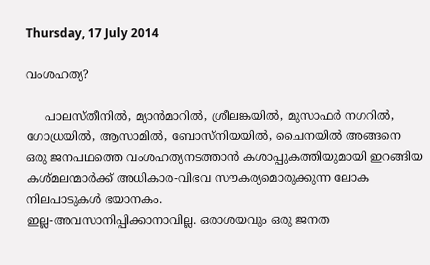Thursday, 17 July 2014

വംശഹത്യ?

     പാലസ്തീനില്‍, മ്യാന്‍മാറില്‍, ശ്രീലങ്കയില്‍, മുസാഫര്‍ നഗറില്‍, ഗോധ്രയില്‍, ആസാമില്‍, ബോസ്‌നിയയില്‍, ചൈനയില്‍ അങ്ങനെ ഒരു ജനപഥത്തെ വംശഹത്യനടത്താന്‍ കശാപ്പുകത്തിയുമായി ഇറങ്ങിയ കശ്മലന്മാര്‍ക്ക് അധികാര-വിഭവ സൗകര്യമൊരുക്കുന്ന ലോക നിലപാടുകള്‍ ഭയാനകം.
ഇല്ല-അവസാനിപ്പിക്കാനാവില്ല. ഒരാശയവും ഒരു ജനത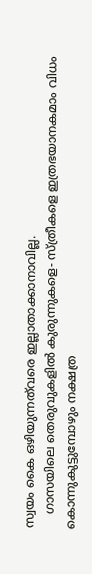സ്വയം കൈ ഒഴിയുന്നത്‌വരെ ഇല്ലാതാക്കാനാവില്ല.
    ഗാസയിലെ തെരുവുകളില്‍ കുരുന്നുകളെ- സ്ത്രീകളെ ഇത്രഭയാനകമാം വിധം കൊന്നുകുട്ടുമ്പോഴും നക്ഷത്ര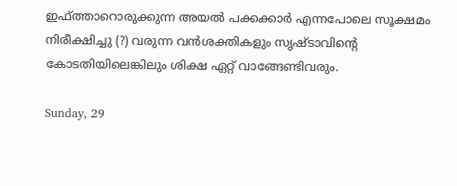ഇഫ്ത്താറൊരുക്കുന്ന അയല്‍ പക്കക്കാര്‍ എന്നപോലെ സൂക്ഷമം നിരീക്ഷിച്ചു (?) വരുന്ന വന്‍ശക്തികളും സൃഷ്ടാവിന്റെ കോടതിയിലെങ്കിലും ശിക്ഷ ഏറ്റ് വാങ്ങേണ്ടിവരും.

Sunday, 29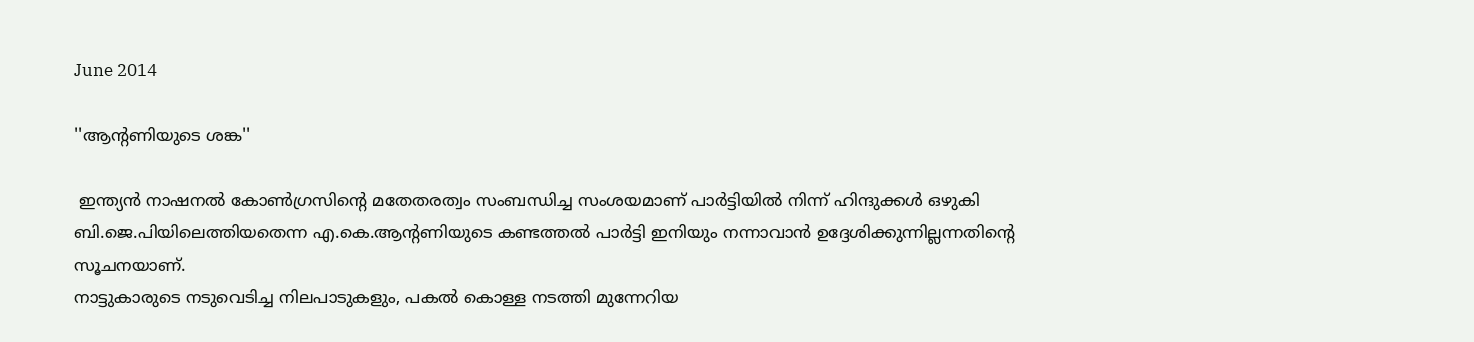June 2014

''ആന്റണിയുടെ ശങ്ക''

 ഇന്ത്യന്‍ നാഷനല്‍ കോണ്‍ഗ്രസിന്റെ മതേതരത്വം സംബന്ധിച്ച സംശയമാണ് പാര്‍ട്ടിയില്‍ നിന്ന് ഹിന്ദുക്കള്‍ ഒഴുകി ബി.ജെ.പിയിലെത്തിയതെന്ന എ.കെ.ആന്റണിയുടെ കണ്ടത്തല്‍ പാര്‍ട്ടി ഇനിയും നന്നാവാന്‍ ഉദ്ദേശിക്കുന്നില്ലന്നതിന്റെ സൂചനയാണ്.
നാട്ടുകാരുടെ നടുവെടിച്ച നിലപാടുകളും, പകല്‍ കൊള്ള നടത്തി മുന്നേറിയ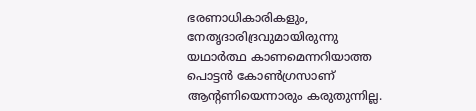ഭരണാധികാരികളും, നേതൃദാരിദ്രവുമായിരുന്നു യഥാര്‍ത്ഥ കാണമെന്നറിയാത്ത പൊട്ടന്‍ കോണ്‍ഗ്രസാണ് ആന്റണിയെന്നാരും കരുതുന്നില്ല.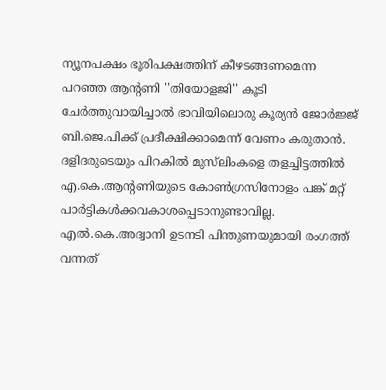ന്യൂനപക്ഷം ഭൂരിപക്ഷത്തിന് കീഴടങ്ങണമെന്ന പറഞ്ഞ ആന്റണി ''തിയോളജി'' കൂടി ചേര്‍ത്തുവായിച്ചാല്‍ ഭാവിയിലൊരു കൂര്യന്‍ ജോര്‍ജ്ജ് ബി.ജെ.പിക്ക് പ്രദീക്ഷിക്കാമെന്ന് വേണം കരുതാന്‍.
ദളിദരുടെയും പിറകില്‍ മുസ്‌ലിംകളെ തളച്ചിട്ടത്തില്‍ എ.കെ.ആന്റണിയുടെ കോണ്‍ഗ്രസിനോളം പങ്ക് മറ്റ് പാര്‍ട്ടികള്‍ക്കവകാശപ്പെടാനുണ്ടാവില്ല. എല്‍.കെ.അദ്വാനി ഉടനടി പിന്തുണയുമായി രംഗത്ത് വന്നത്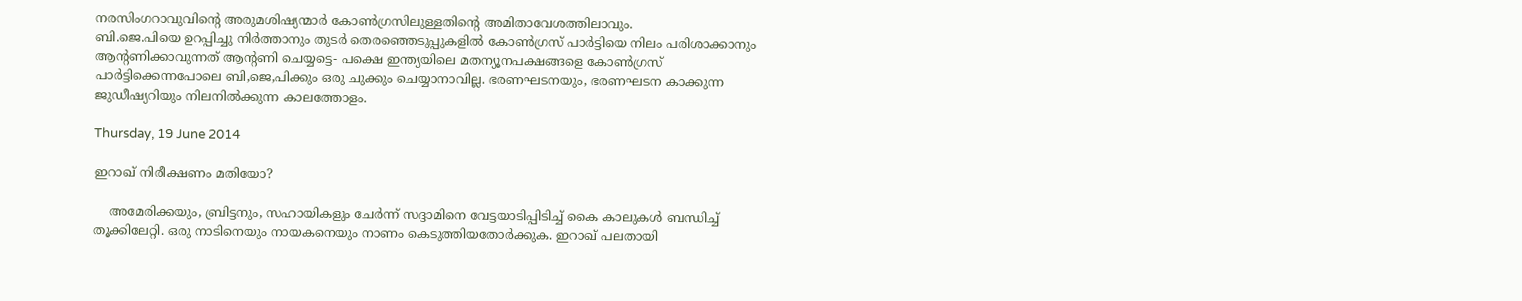നരസിംഗറാവുവിന്റെ അരുമശിഷ്യന്മാര്‍ കോണ്‍ഗ്രസിലുള്ളതിന്റെ അമിതാവേശത്തിലാവും.
ബി.ജെ.പിയെ ഉറപ്പിച്ചു നിര്‍ത്താനും തുടര്‍ തെരഞ്ഞെടുപ്പുകളില്‍ കോണ്‍ഗ്രസ് പാര്‍ട്ടിയെ നിലം പരിശാക്കാനും ആന്റണിക്കാവുന്നത് ആന്റണി ചെയ്യട്ടെ- പക്ഷെ ഇന്ത്യയിലെ മതന്യൂനപക്ഷങ്ങളെ കോണ്‍ഗ്രസ് പാര്‍ട്ടിക്കെന്നപോലെ ബി,ജെ,പിക്കും ഒരു ചുക്കും ചെയ്യാനാവില്ല. ഭരണഘടനയും, ഭരണഘടന കാക്കുന്ന ജുഡീഷ്യറിയും നിലനില്‍ക്കുന്ന കാലത്തോളം.

Thursday, 19 June 2014

ഇറാഖ് നിരീക്ഷണം മതിയോ?

    അമേരിക്കയും, ബ്രിട്ടനും, സഹായികളും ചേര്‍ന്ന് സദ്ദാമിനെ വേട്ടയാടിപ്പിടിച്ച് കൈ കാലുകള്‍ ബന്ധിച്ച് തൂക്കിലേറ്റി. ഒരു നാടിനെയും നായകനെയും നാണം കെടുത്തിയതോര്‍ക്കുക. ഇറാഖ് പലതായി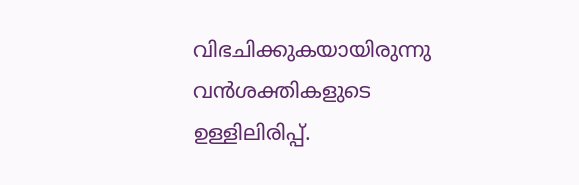വിഭചിക്കുകയായിരുന്നു വന്‍ശക്തികളുടെ ഉള്ളിലിരിപ്പ്.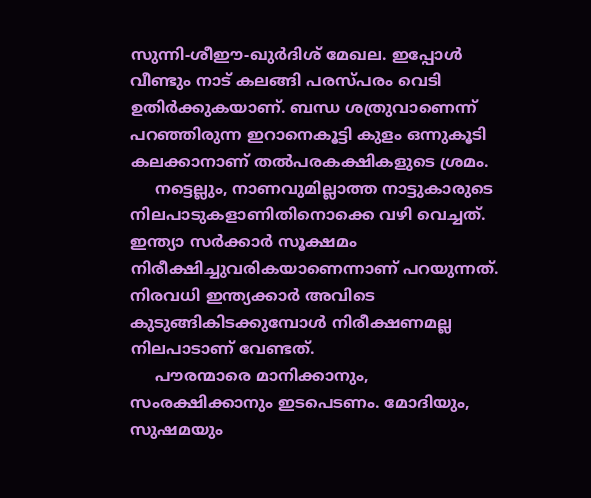സുന്നി-ശീഈ-ഖുര്‍ദിശ് മേഖല. ഇപ്പോള്‍ വീണ്ടും നാട് കലങ്ങി പരസ്പരം വെടി ഉതിര്‍ക്കുകയാണ്. ബന്ധ ശത്രുവാണെന്ന് പറഞ്ഞിരുന്ന ഇറാനെകൂട്ടി കുളം ഒന്നുകൂടി കലക്കാനാണ് തല്‍പരകക്ഷികളുടെ ശ്രമം.
     നട്ടെല്ലും, നാണവുമില്ലാത്ത നാട്ടുകാരുടെ നിലപാടുകളാണിതിനൊക്കെ വഴി വെച്ചത്.
ഇന്ത്യാ സര്‍ക്കാര്‍ സൂക്ഷമം നിരീക്ഷിച്ചുവരികയാണെന്നാണ് പറയുന്നത്. നിരവധി ഇന്ത്യക്കാര്‍ അവിടെ കുടുങ്ങികിടക്കുമ്പോള്‍ നിരീക്ഷണമല്ല നിലപാടാണ് വേണ്ടത്.
     പൗരന്മാരെ മാനിക്കാനും, സംരക്ഷിക്കാനും ഇടപെടണം. മോദിയും, സുഷമയും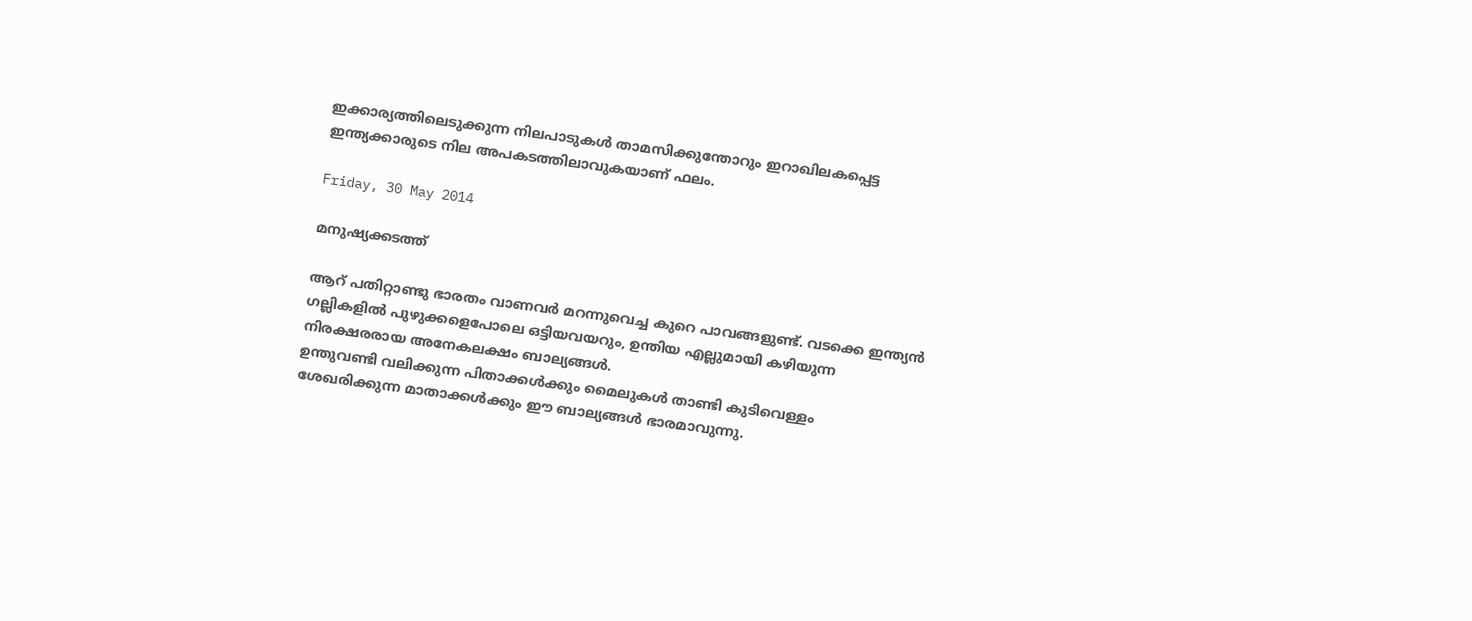ഇക്കാര്യത്തിലെടുക്കുന്ന നിലപാടുകള്‍ താമസിക്കുന്തോറും ഇറാഖിലകപ്പെട്ട ഇന്ത്യക്കാരുടെ നില അപകടത്തിലാവുകയാണ് ഫലം.

Friday, 30 May 2014

മനുഷ്യക്കടത്ത്

ആറ് പതിറ്റാണ്ടു ഭാരതം വാണവര്‍ മറന്നുവെച്ച കുറെ പാവങ്ങളുണ്ട്. വടക്കെ ഇന്ത്യന്‍ ഗല്ലികളില്‍ പുഴുക്കളെപോലെ ഒട്ടിയവയറും, ഉന്തിയ എല്ലുമായി കഴിയുന്ന നിരക്ഷരരായ അനേകലക്ഷം ബാല്യങ്ങള്‍.
ഉന്തുവണ്ടി വലിക്കുന്ന പിതാക്കള്‍ക്കും മൈലുകള്‍ താണ്ടി കുടിവെള്ളം ശേഖരിക്കുന്ന മാതാക്കള്‍ക്കും ഈ ബാല്യങ്ങള്‍ ഭാരമാവുന്നു.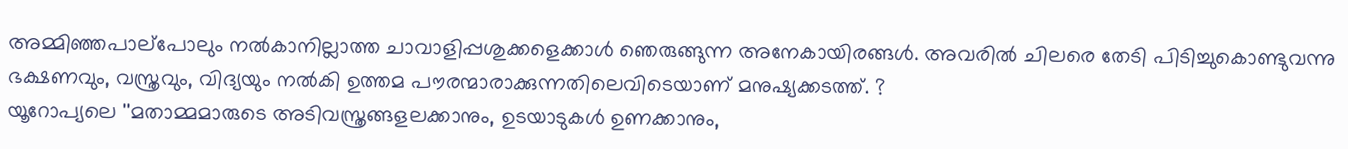അമ്മിഞ്ഞപാല്‌പോലും നല്‍കാനില്ലാത്ത ചാവാളിപ്പശുക്കളെക്കാള്‍ ഞെരുങ്ങുന്ന അനേകായിരങ്ങള്‍. അവരില്‍ ചിലരെ തേടി പിടിച്ചുകൊണ്ടുവന്നു ഭക്ഷണവും, വസ്ത്രവും, വിദ്യയും നല്‍കി ഉത്തമ പൗരന്മാരാക്കുന്നതിലെവിടെയാണ് മനുഷ്യക്കടത്ത്. ?
യൂറോപ്യലെ ''മതാമ്മമാരുടെ അടിവസ്ത്രങ്ങളലക്കാനും, ഉടയാടുകള്‍ ഉണക്കാനും,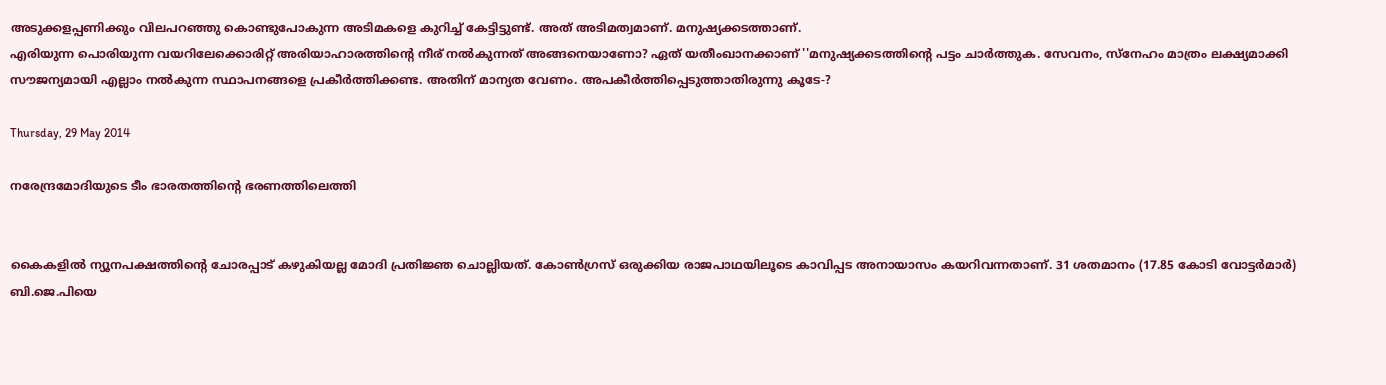അടുക്കളപ്പണിക്കും വിലപറഞ്ഞു കൊണ്ടുപോകുന്ന അടിമകളെ കുറിച്ച് കേട്ടിട്ടുണ്ട്. അത് അടിമത്വമാണ്. മനുഷ്യക്കടത്താണ്.
എരിയുന്ന പൊരിയുന്ന വയറിലേക്കൊരിറ്റ് അരിയാഹാരത്തിന്റെ നീര് നല്‍കുന്നത് അങ്ങനെയാണോ? ഏത് യതീംഖാനക്കാണ് ''മനുഷ്യക്കടത്തിന്റെ പട്ടം ചാര്‍ത്തുക. സേവനം, സ്‌നേഹം മാത്രം ലക്ഷ്യമാക്കി സൗജന്യമായി എല്ലാം നല്‍കുന്ന സ്ഥാപനങ്ങളെ പ്രകീര്‍ത്തിക്കണ്ട. അതിന് മാന്യത വേണം. അപകീര്‍ത്തിപ്പെടുത്താതിരുന്നു കൂടേ-?

Thursday, 29 May 2014

നരേന്ദ്രമോദിയുടെ ടീം ഭാരതത്തിന്റെ ഭരണത്തിലെത്തി


കൈകളില്‍ ന്യൂനപക്ഷത്തിന്റെ ചോരപ്പാട് കഴുകിയല്ല മോദി പ്രതിജ്ഞ ചൊല്ലിയത്. കോണ്‍ഗ്രസ് ഒരുക്കിയ രാജപാഥയിലൂടെ കാവിപ്പട അനായാസം കയറിവന്നതാണ്. 31 ശതമാനം (17.85 കോടി വോട്ടര്‍മാര്‍) ബി.ജെ.പിയെ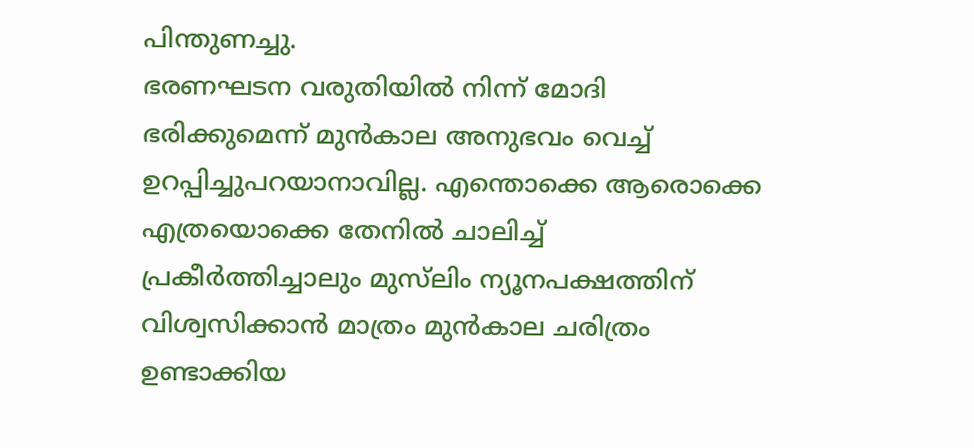പിന്തുണച്ചു.
ഭരണഘടന വരുതിയില്‍ നിന്ന് മോദി ഭരിക്കുമെന്ന് മുന്‍കാല അനുഭവം വെച്ച് ഉറപ്പിച്ചുപറയാനാവില്ല. എന്തൊക്കെ ആരൊക്കെ എത്രയൊക്കെ തേനില്‍ ചാലിച്ച് പ്രകീര്‍ത്തിച്ചാലും മുസ്‌ലിം ന്യൂനപക്ഷത്തിന് വിശ്വസിക്കാന്‍ മാത്രം മുന്‍കാല ചരിത്രം ഉണ്ടാക്കിയ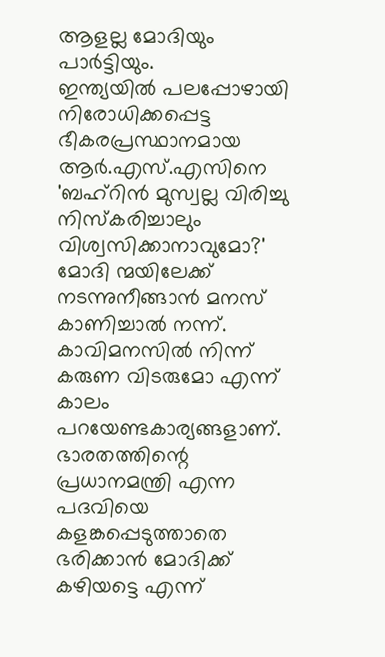ആളല്ല മോദിയും പാര്‍ട്ടിയും.
ഇന്ത്യയില്‍ പലപ്പോഴായി നിരോധിക്കപ്പെട്ട ഭീകരപ്രസ്ഥാനമായ ആര്‍.എസ്.എസിനെ 'ബഹ്‌റിന്‍ മുസ്വല്ല വിരിച്ചു നിസ്‌കരിച്ചാലും വിശ്വസിക്കാനാവുമോ?'
മോദി ന്മയിലേക്ക് നടന്നുനീങ്ങാന്‍ മനസ് കാണിച്ചാല്‍ നന്ന്. കാവിമനസില്‍ നിന്ന് കരുണ വിടരുമോ എന്ന് കാലം പറയേണ്ടകാര്യങ്ങളാണ്. ഭാരതത്തിന്റെ പ്രധാനമന്ത്രി എന്ന പദവിയെ കളങ്കപ്പെടുത്താതെ ഭരിക്കാന്‍ മോദിക്ക് കഴിയട്ടെ എന്ന്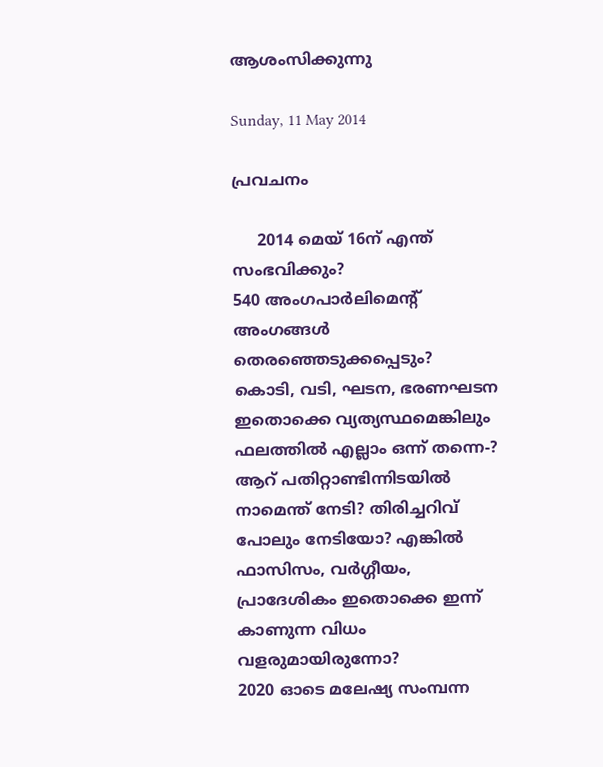ആശംസിക്കുന്നു

Sunday, 11 May 2014

പ്രവചനം

     2014 മെയ് 16ന് എന്ത് സംഭവിക്കും?
540 അംഗപാര്‍ലിമെന്റ് അംഗങ്ങള്‍ തെരഞ്ഞെടുക്കപ്പെടും?
കൊടി, വടി, ഘടന, ഭരണഘടന ഇതൊക്കെ വ്യത്യസ്ഥമെങ്കിലും ഫലത്തില്‍ എല്ലാം ഒന്ന് തന്നെ-? ആറ് പതിറ്റാണ്ടിന്നിടയില്‍ നാമെന്ത് നേടി? തിരിച്ചറിവ് പോലും നേടിയോ? എങ്കില്‍ ഫാസിസം, വര്‍ഗ്ഗീയം, പ്രാദേശികം ഇതൊക്കെ ഇന്ന് കാണുന്ന വിധം വളരുമായിരുന്നോ?
2020 ഓടെ മലേഷ്യ സംമ്പന്ന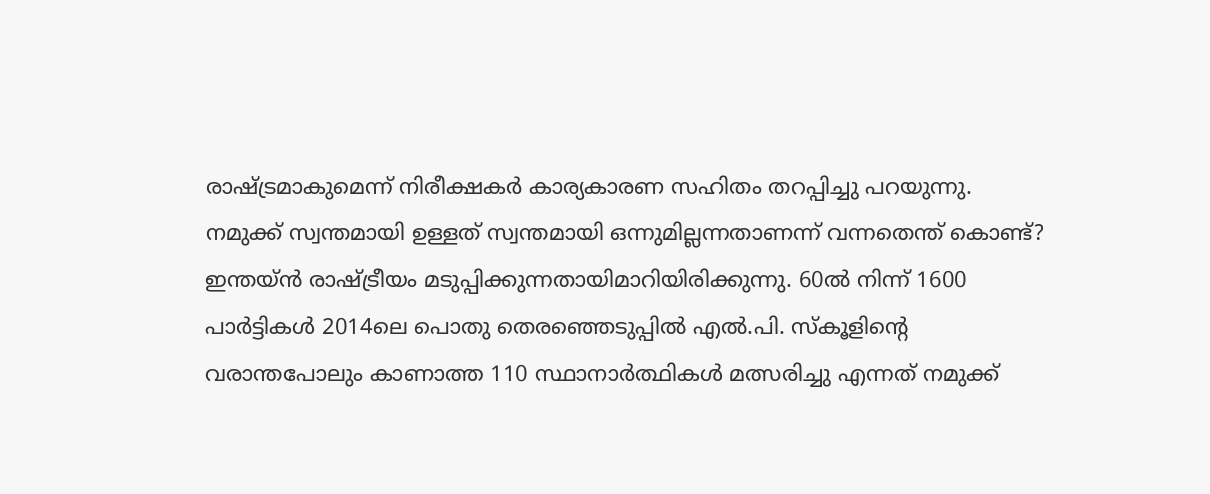രാഷ്ട്രമാകുമെന്ന് നിരീക്ഷകര്‍ കാര്യകാരണ സഹിതം തറപ്പിച്ചു പറയുന്നു. നമുക്ക് സ്വന്തമായി ഉള്ളത് സ്വന്തമായി ഒന്നുമില്ലന്നതാണന്ന് വന്നതെന്ത് കൊണ്ട്?
ഇന്തയ്ന്‍ രാഷ്ട്രീയം മടുപ്പിക്കുന്നതായിമാറിയിരിക്കുന്നു. 60ല്‍ നിന്ന് 1600 പാര്‍ട്ടികള്‍ 2014ലെ പൊതു തെരഞ്ഞെടുപ്പില്‍ എല്‍.പി. സ്‌കൂളിന്റെ വരാന്തപോലും കാണാത്ത 110 സ്ഥാനാര്‍ത്ഥികള്‍ മത്സരിച്ചു എന്നത് നമുക്ക്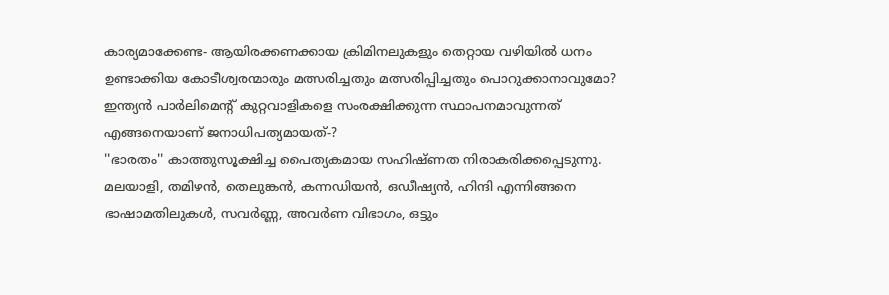കാര്യമാക്കേണ്ട- ആയിരക്കണക്കായ ക്രിമിനലുകളും തെറ്റായ വഴിയില്‍ ധനം ഉണ്ടാക്കിയ കോടീശ്വരന്മാരും മത്സരിച്ചതും മത്സരിപ്പിച്ചതും പൊറുക്കാനാവുമോ?
ഇന്ത്യന്‍ പാര്‍ലിമെന്റ് കുറ്റവാളികളെ സംരക്ഷിക്കുന്ന സ്ഥാപനമാവുന്നത് എങ്ങനെയാണ് ജനാധിപത്യമായത്-?
''ഭാരതം'' കാത്തുസൂക്ഷിച്ച പൈത്യകമായ സഹിഷ്ണത നിരാകരിക്കപ്പെടുന്നു. മലയാളി, തമിഴന്‍, തെലുങ്കന്‍, കന്നഡിയന്‍, ഒഡീഷ്യന്‍, ഹിന്ദി എന്നിങ്ങനെ ഭാഷാമതിലുകള്‍, സവര്‍ണ്ണ, അവര്‍ണ വിഭാഗം, ഒട്ടും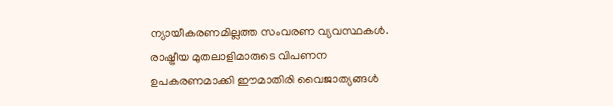ന്യായീകരണമില്ലത്ത സംവരണ വ്യവസ്ഥകള്‍.
രാഷ്ട്രീയ മുതലാളിമാരുടെ വിപണന ഉപകരണമാക്കി ഈമാതിരി വൈജാത്യങ്ങള്‍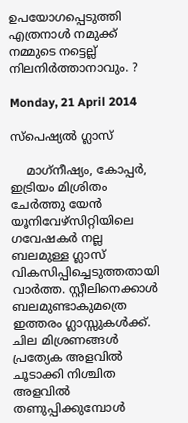ഉപയോഗപ്പെടുത്തി എത്രനാള്‍ നമുക്ക് നമ്മുടെ നട്ടെല്ല് നിലനിര്‍ത്താനാവും. ?

Monday, 21 April 2014

സ്‌പെഷ്യല്‍ ഗ്ലാസ്

    മാഗ്‌നീഷ്യം, കോപ്പര്‍, ഇട്രിയം മിശ്രിതം ചേര്‍ത്തു യേന്‍ യൂനിവേഴ്‌സിറ്റിയിലെ ഗവേഷകര്‍ നല്ല ബലമുള്ള ഗ്ലാസ് വികസിപ്പിച്ചെടുത്തതായി വാര്‍ത്ത. സ്റ്റീലിനെക്കാള്‍ ബലമുണ്ടാകുമത്രെ ഇത്തരം ഗ്ലാസ്സുകള്‍ക്ക്. ചില മിശ്രണങ്ങള്‍ പ്രത്യേക അളവില്‍ ചൂടാക്കി നിശ്ചിത അളവില്‍ തണുപ്പിക്കുമ്പോള്‍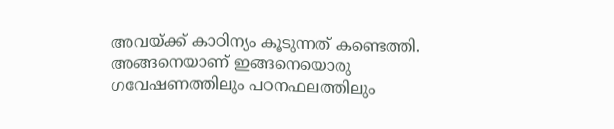അവയ്ക്ക് കാഠിന്യം കൂടുന്നത് കണ്ടെത്തി. അങ്ങനെയാണ് ഇങ്ങനെയൊരു  ഗവേഷണത്തിലും പഠനഫലത്തിലും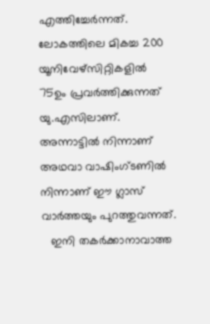എത്തിച്ചേര്‍ന്നത്. ലോകത്തിലെ മികച്ച 200 യൂനിവേഴ്‌സിറ്റികളില്‍ 75ഉം പ്രവര്‍ത്തിക്കുന്നത് യു.എസിലാണ്. അന്നാട്ടില്‍ നിന്നാണ് അഥവാ വാഷിംഗ്ടണില്‍ നിന്നാണ് ഈ ഗ്ലാസ് വാര്‍ത്തയും പുറത്തുവന്നത്.
   ഇനി തകര്‍ക്കാനാവാത്ത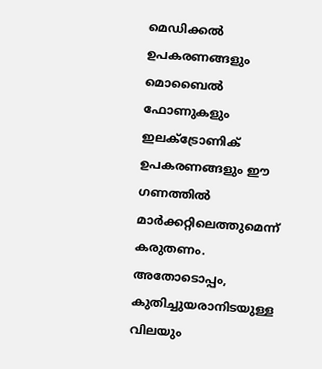മെഡിക്കല്‍ ഉപകരണങ്ങളും മൊബൈല്‍ ഫോണുകളും ഇലക്‌ട്രോണിക് ഉപകരണങ്ങളും ഈ ഗണത്തില്‍ മാര്‍ക്കറ്റിലെത്തുമെന്ന് കരുതണം. അതോടൊപ്പം, കുതിച്ചുയരാനിടയുള്ള വിലയും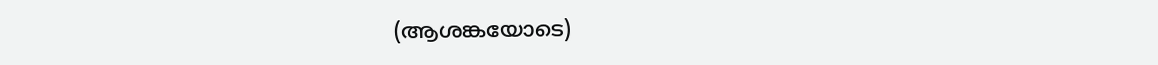(ആശങ്കയോടെ)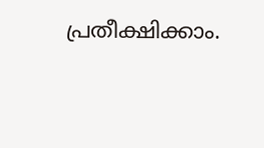പ്രതീക്ഷിക്കാം.